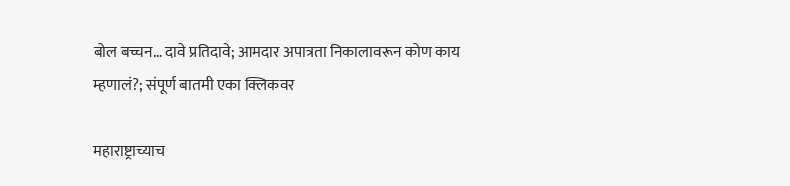बोल बच्चन… दावे प्रतिदावे; आमदार अपात्रता निकालावरून कोण काय म्हणालं?; संपूर्ण बातमी एका क्लिकवर

महाराष्ट्राच्याच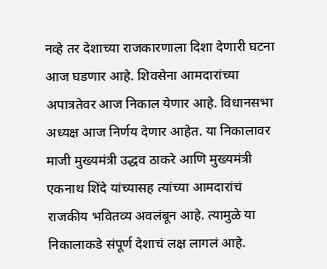नव्हे तर देशाच्या राजकारणाला दिशा देणारी घटना आज घडणार आहे. शिवसेना आमदारांच्या अपात्रतेवर आज निकाल येणार आहे. विधानसभा अध्यक्ष आज निर्णय देणार आहेत. या निकालावर माजी मुख्यमंत्री उद्धव ठाकरे आणि मुख्यमंत्री एकनाथ शिंदे यांच्यासह त्यांच्या आमदारांचं राजकीय भवितव्य अवलंबून आहे. त्यामुळे या निकालाकडे संपूर्ण देशाचं लक्ष लागलं आहे.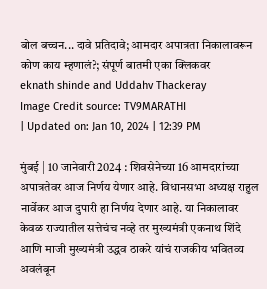बोल बच्चन... दावे प्रतिदावे; आमदार अपात्रता निकालावरून कोण काय म्हणालं?; संपूर्ण बातमी एका क्लिकवर
eknath shinde and Uddahv Thackeray
Image Credit source: TV9MARATHI
| Updated on: Jan 10, 2024 | 12:39 PM

मुंबई | 10 जानेवारी 2024 : शिवसेनेच्या 16 आमदारांच्या अपात्रतेवर आज निर्णय येणार आहे. विधानसभा अध्यक्ष राहुल नार्वेकर आज दुपारी हा निर्णय देणार आहे. या निकालावर केवळ राज्यातील सत्तेचंच नव्हे तर मुख्यमंत्री एकनाथ शिंदे आणि माजी मुख्यमंत्री उद्धव ठाकरे यांचं राजकीय भवितव्य अवलंबून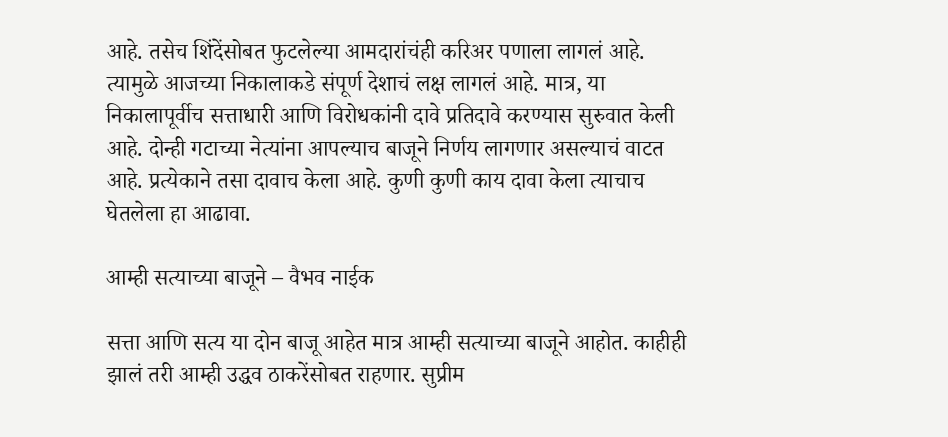आहे. तसेच शिंदेंसोबत फुटलेल्या आमदारांचंही करिअर पणाला लागलं आहे. त्यामुळे आजच्या निकालाकडे संपूर्ण देशाचं लक्ष लागलं आहे. मात्र, या निकालापूर्वीच सत्ताधारी आणि विरोधकांनी दावे प्रतिदावे करण्यास सुरुवात केली आहे. दोन्ही गटाच्या नेत्यांना आपल्याच बाजूने निर्णय लागणार असल्याचं वाटत आहे. प्रत्येकाने तसा दावाच केला आहे. कुणी कुणी काय दावा केला त्याचाच घेतलेला हा आढावा.

आम्ही सत्याच्या बाजूने – वैभव नाईक

सत्ता आणि सत्य या दोन बाजू आहेत मात्र आम्ही सत्याच्या बाजूने आहोत. काहीही झालं तरी आम्ही उद्धव ठाकरेंसोबत राहणार. सुप्रीम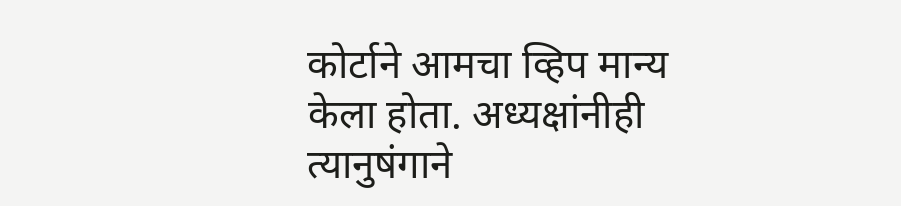कोर्टाने आमचा व्हिप मान्य केला होता. अध्यक्षांनीही त्यानुषंगाने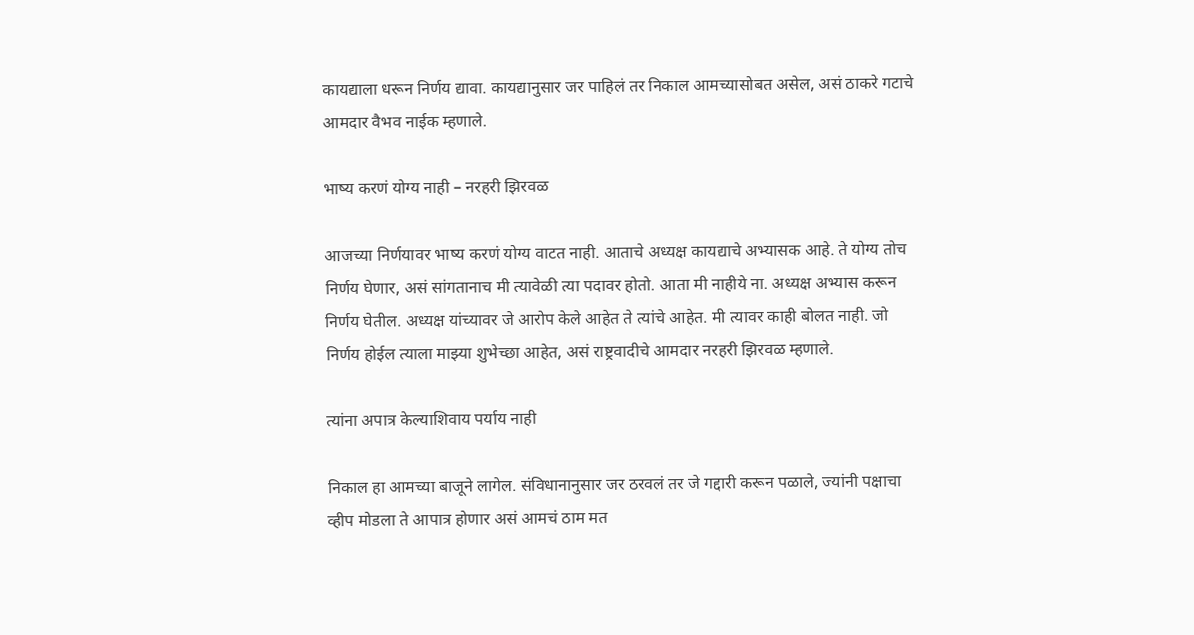कायद्याला धरून निर्णय द्यावा. कायद्यानुसार जर पाहिलं तर निकाल आमच्यासोबत असेल, असं ठाकरे गटाचे आमदार वैभव नाईक म्हणाले.

भाष्य करणं योग्य नाही – नरहरी झिरवळ

आजच्या निर्णयावर भाष्य करणं योग्य वाटत नाही. आताचे अध्यक्ष कायद्याचे अभ्यासक आहे. ते योग्य तोच निर्णय घेणार, असं सांगतानाच मी त्यावेळी त्या पदावर होतो. आता मी नाहीये ना. अध्यक्ष अभ्यास करून निर्णय घेतील. अध्यक्ष यांच्यावर जे आरोप केले आहेत ते त्यांचे आहेत. मी त्यावर काही बोलत नाही. जो निर्णय होईल त्याला माझ्या शुभेच्छा आहेत, असं राष्ट्रवादीचे आमदार नरहरी झिरवळ म्हणाले.

त्यांना अपात्र केल्याशिवाय पर्याय नाही

निकाल हा आमच्या बाजूने लागेल. संविधानानुसार जर ठरवलं तर जे गद्दारी करून पळाले, ज्यांनी पक्षाचा व्हीप मोडला ते आपात्र होणार असं आमचं ठाम मत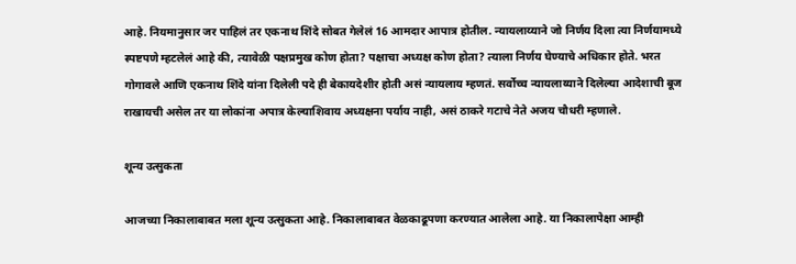आहे. नियमानुसार जर पाहिलं तर एकनाथ शिंदे सोबत गेलेलं 16 आमदार आपात्र होतील. न्यायलाय्याने जो निर्णय दिला त्या निर्णयामध्ये स्पष्टपणे म्हटलेलं आहे की, त्यावेळी पक्षप्रमुख कोण होता? पक्षाचा अध्यक्ष कोण होता? त्याला निर्णय घेण्याचे अधिकार होते. भरत गोगावले आणि एकनाथ शिंदे यांना दिलेली पदे ही बेकायदेशीर होती असं न्यायलाय म्हणतं. सर्वोच्च न्यायलाय्याने दिलेल्या आदेशाची बूज राखायची असेल तर या लोकांना अपात्र केल्याशिवाय अध्यक्षना पर्याय नाही, असं ठाकरे गटाचे नेते अजय चौधरी म्हणाले.

शून्य उत्सुकता

आजच्या निकालाबाबत मला शून्य उत्सुकता आहे. निकालाबाबत वेळकाढूपणा करण्यात आलेला आहे. या निकालापेक्षा आम्ही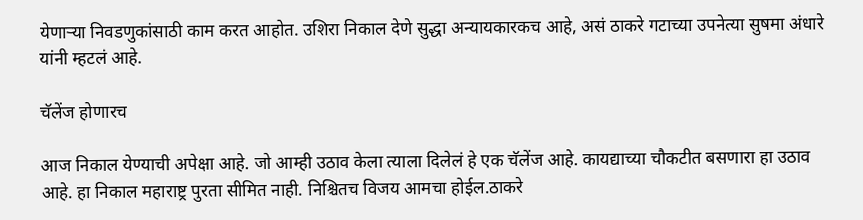येणाऱ्या निवडणुकांसाठी काम करत आहोत. उशिरा निकाल देणे सुद्धा अन्यायकारकच आहे, असं ठाकरे गटाच्या उपनेत्या सुषमा अंधारे यांनी म्हटलं आहे.

चॅलेंज होणारच

आज निकाल येण्याची अपेक्षा आहे. जो आम्ही उठाव केला त्याला दिलेलं हे एक चॅलेंज आहे. कायद्याच्या चौकटीत बसणारा हा उठाव आहे. हा निकाल महाराष्ट्र पुरता सीमित नाही. निश्चितच विजय आमचा होईल.ठाकरे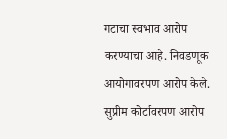गटाचा स्वभाव आरोप करण्याचा आहे. निवडणूक आयोगावरपण आरोप केले. सुप्रीम कोर्टावरपण आरोप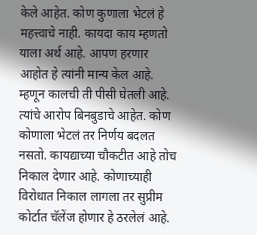केले आहेत. कोण कुणाला भेटलं हे महत्त्वाचे नाही. कायदा काय म्हणतो याला अर्थ आहे. आपण हरणार आहोत हे त्यांनी मान्य केल आहे. म्हणून कालची ती पीसी घेतली आहे. त्यांचे आरोप बिनबुडाचे आहेत. कोण कोणाला भेटलं तर निर्णय बदलत नसतो. कायद्याच्या चौकटीत आहे तोच निकाल देणार आहे. कोणाच्याही विरोधात निकाल लागला तर सुप्रीम कोर्टात चॅलेंज होणार हे ठरलेलं आहे.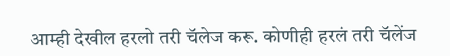आम्ही देखील हरलो तरी चॅलेज करू. कोणीही हरलं तरी चॅलेंज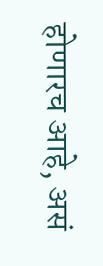होणारच आहे, असं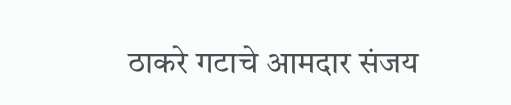ठाकरे गटाचे आमदार संजय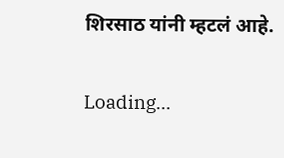शिरसाठ यांनी म्हटलं आहे.

Loading...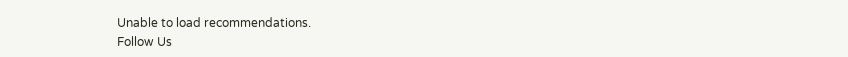Unable to load recommendations.
Follow Us